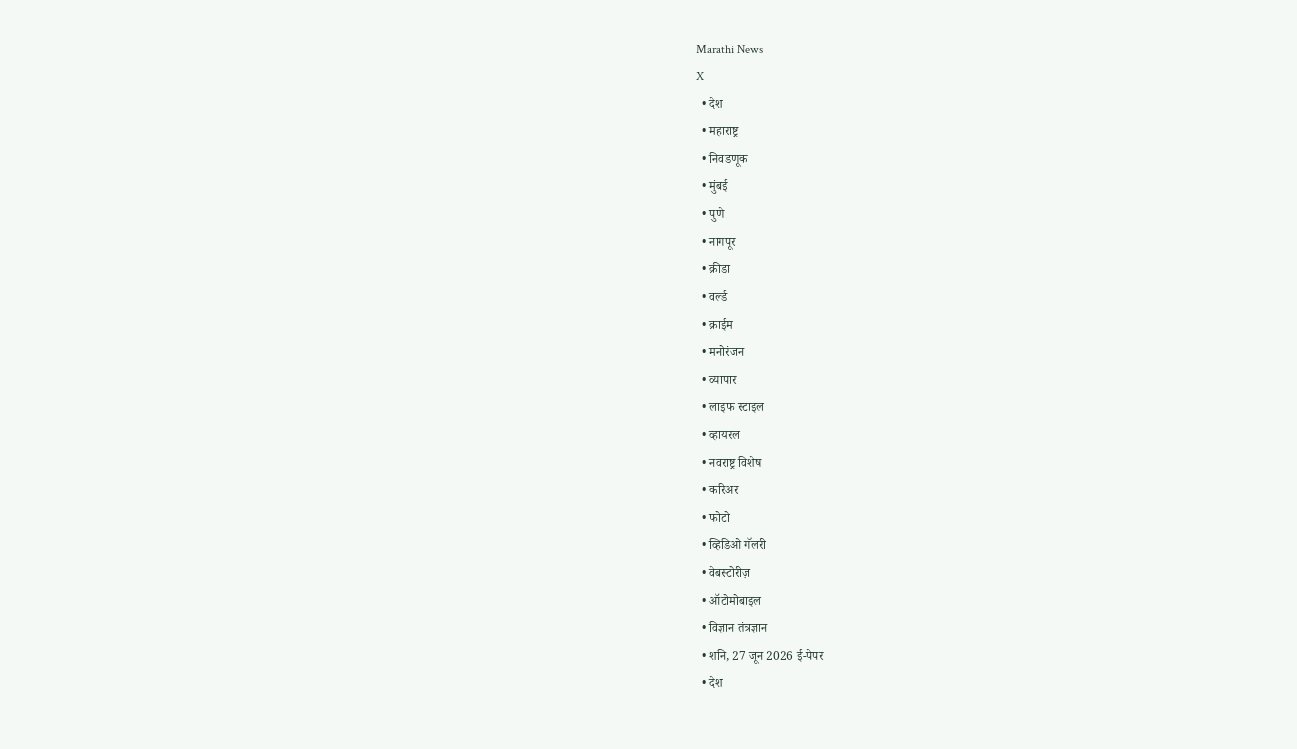Marathi News
X
  • देश
  • महाराष्ट्र
  • निवडणूक
  • मुंबई
  • पुणे
  • नागपूर
  • क्रीडा
  • वर्ल्ड
  • क्राईम
  • मनोरंजन
  • व्यापार
  • लाइफ स्टाइल
  • व्हायरल
  • नवराष्ट्र विशेष
  • करिअर
  • फोटो
  • व्हिडिओ गॅलरी
  • वेबस्टोरीज़
  • ऑटोमोबाइल
  • विज्ञान तंत्रज्ञान
  • शनि, 27 जून 2026 ई-पेपर
  • देश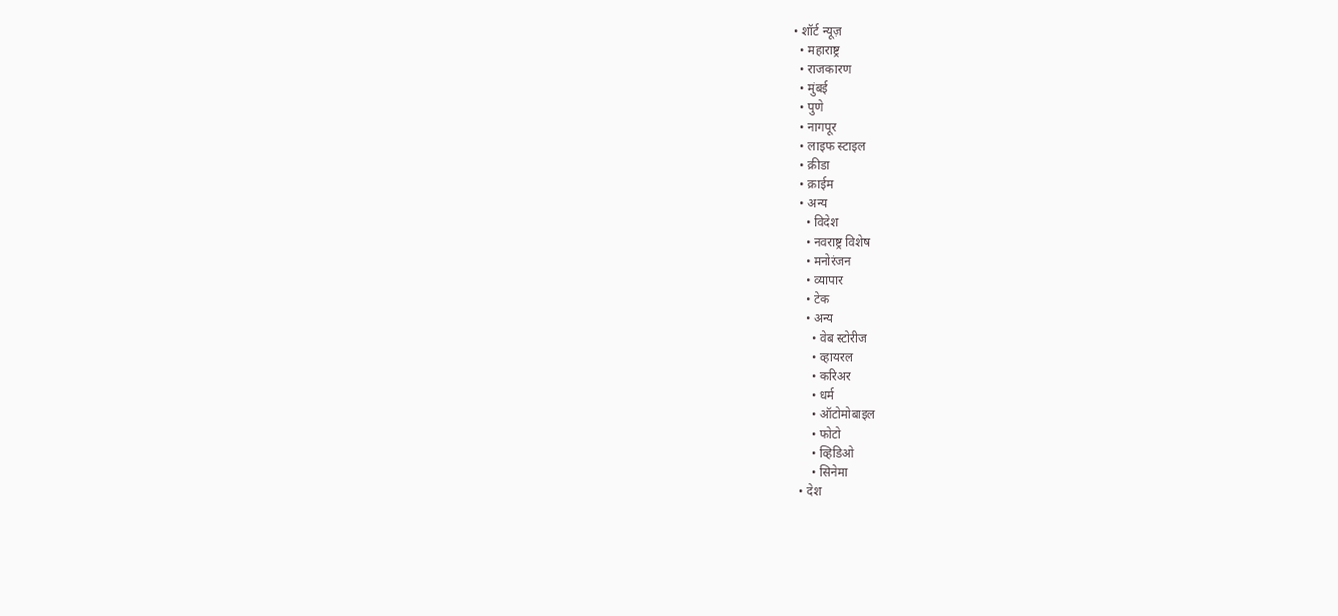• शॉर्ट न्यूज़
  • महाराष्ट्र
  • राजकारण
  • मुंबई
  • पुणे
  • नागपूर
  • लाइफ स्टाइल
  • क्रीडा
  • क्राईम
  • अन्य
    • विदेश
    • नवराष्ट्र विशेष
    • मनोरंजन
    • व्यापार
    • टेक
    • अन्य
      • वेब स्टोरीज
      • व्हायरल
      • करिअर
      • धर्म
      • ऑटोमोबाइल
      • फोटो
      • व्हिडिओ
      • सिनेमा
  • देश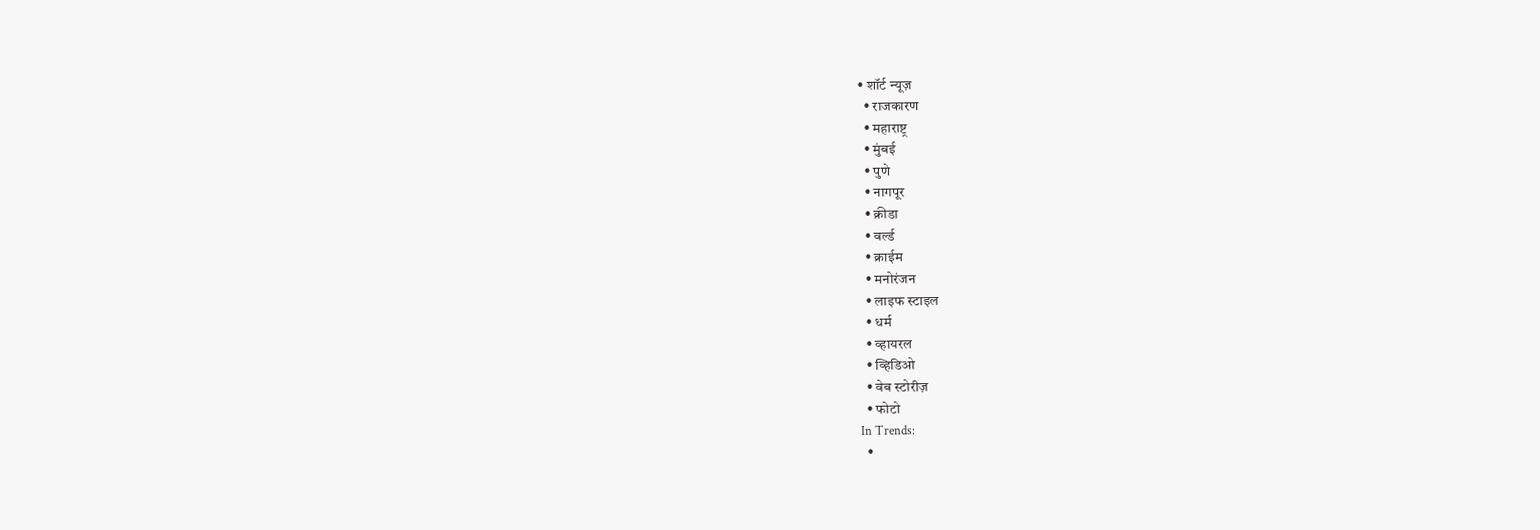• शॉर्ट न्यूज़
  • राजकारण
  • महाराष्ट्र
  • मुंबई
  • पुणे
  • नागपूर
  • क्रीडा
  • वर्ल्ड
  • क्राईम
  • मनोरंजन
  • लाइफ स्टाइल
  • धर्म
  • व्हायरल
  • व्हिडिओ
  • वेब स्टोरीज़
  • फोटो
In Trends:
  •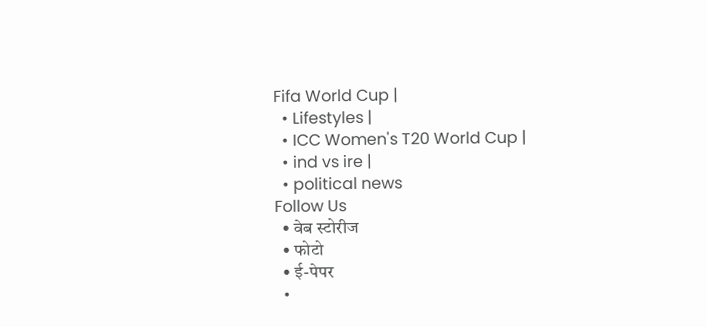Fifa World Cup |
  • Lifestyles |
  • ICC Women's T20 World Cup |
  • ind vs ire |
  • political news
Follow Us
  • वेब स्टोरीज
  • फोटो
  • ई-पेपर
  •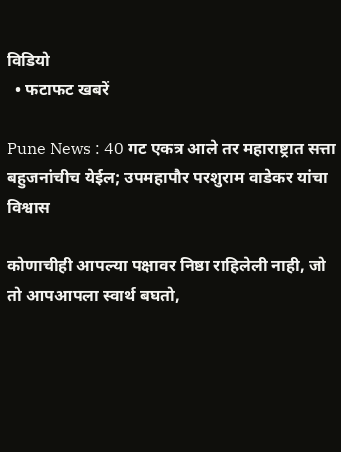विडियो
  • फटाफट खबरें

Pune News : 40 गट एकत्र आले तर महाराष्ट्रात सत्ता बहुजनांचीच येईल; उपमहापौर परशुराम वाडेकर यांचा विश्वास

कोणाचीही आपल्या पक्षावर निष्ठा राहिलेली नाही, जो तो आपआपला स्वार्थ बघतो,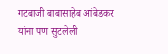गटबाजी बाबासाहेब आंबेडकर यांना पण सुटलेली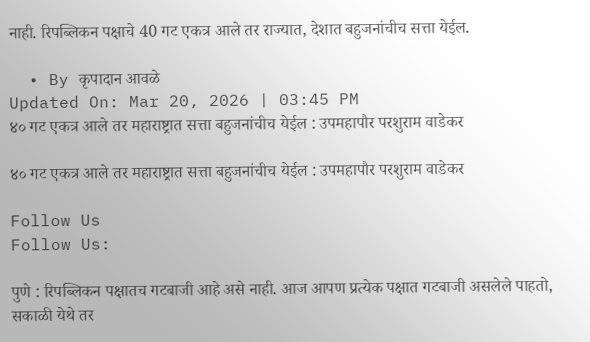नाही. रिपब्लिकन पक्षाचे 40 गट एकत्र आले तर राज्यात, देशात बहुजनांचीच सत्ता येईल.

  • By कृपादान आवळे
Updated On: Mar 20, 2026 | 03:45 PM
४० गट एकत्र आले तर महाराष्ट्रात सत्ता बहुजनांचीच येईल : उपमहापौर परशुराम वाडेकर

४० गट एकत्र आले तर महाराष्ट्रात सत्ता बहुजनांचीच येईल : उपमहापौर परशुराम वाडेकर

Follow Us
Follow Us:

पुणे : रिपब्लिकन पक्षातच गटबाजी आहे असे नाही. आज आपण प्रत्येक पक्षात गटबाजी असलेले पाहतो, सकाळी येथे तर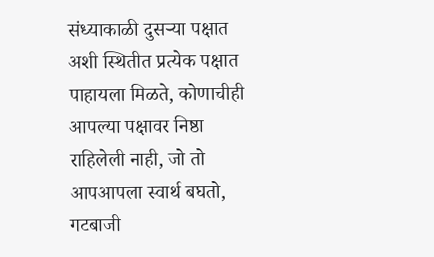संध्याकाळी दुसऱ्या पक्षात अशी स्थितीत प्रत्येक पक्षात पाहायला मिळते, कोणाचीही आपल्या पक्षावर निष्ठा राहिलेली नाही, जो तो आपआपला स्वार्थ बघतो, गटबाजी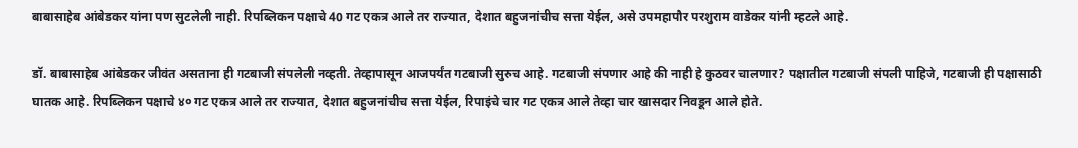बाबासाहेब आंबेडकर यांना पण सुटलेली नाही. रिपब्लिकन पक्षाचे 40 गट एकत्र आले तर राज्यात, देशात बहुजनांचीच सत्ता येईल, असे उपमहापौर परशुराम वाडेकर यांनी म्हटले आहे.

डॉ. बाबासाहेब आंबेडकर जीवंत असताना ही गटबाजी संपलेली नव्हती. तेव्हापासून आजपर्यंत गटबाजी सुरुच आहे. गटबाजी संपणार आहे की नाही हे कुठवर चालणार? पक्षातील गटबाजी संपली पाहिजे, गटबाजी ही पक्षासाठी घातक आहे. रिपब्लिकन पक्षाचे ४० गट एकत्र आले तर राज्यात, देशात बहुजनांचीच सत्ता येईल, रिपाइंचे चार गट एकत्र आले तेव्हा चार खासदार निवडून आले होते.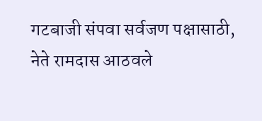गटबाजी संपवा सर्वजण पक्षासाठी, नेते रामदास आठवले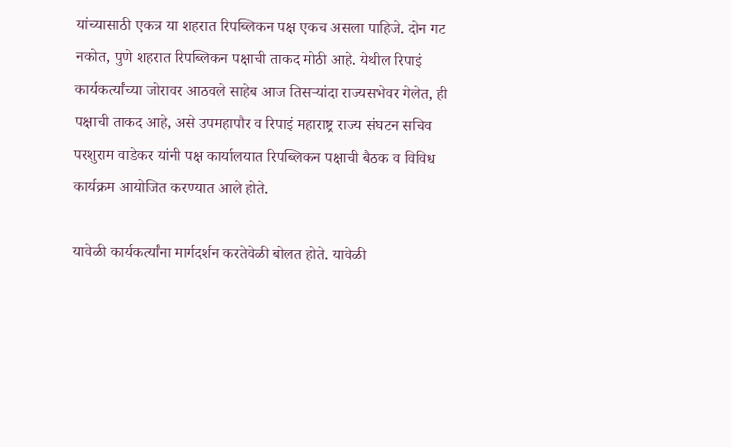यांच्यासाठी एकत्र या शहरात रिपब्लिकन पक्ष एकच असला पाहिजे. दोन गट नकोत, पुणे शहरात रिपब्लिकन पक्षाची ताकद मोठी आहे. येथील रिपाइं कार्यकर्त्यांच्या जोरावर आठवले साहेब आज तिसऱ्यांदा राज्यसभेवर गेलेत, ही पक्षाची ताकद आहे, असे उपमहापौर व रिपाइं महाराष्ट्र राज्य संघटन सचिव परशुराम वाडेकर यांनी पक्ष कार्यालयात रिपब्लिकन पक्षाची बैठक व विविध कार्यक्रम आयोजित करण्यात आले होते.

यावेळी कार्यकर्त्यांना मार्गदर्शन करतेवेळी बोलत होते. यावेळी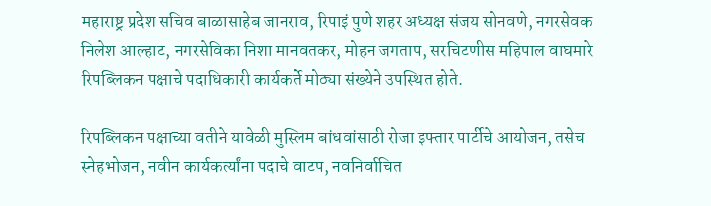महाराष्ट्र प्रदेश सचिव बाळासाहेब जानराव, रिपाइं पुणे शहर अध्यक्ष संजय सोनवणे, नगरसेवक निलेश आल्हाट, नगरसेविका निशा मानवतकर, मोहन जगताप, सरचिटणीस महिपाल वाघमारे रिपब्लिकन पक्षाचे पदाधिकारी कार्यकर्ते मोठ्या संख्येने उपस्थित होते.

रिपब्लिकन पक्षाच्या वतीने यावेळी मुस्लिम बांधवांसाठी रोजा इफ्तार पार्टीचे आयोजन, तसेच स्नेहभोजन, नवीन कार्यकर्त्यांना पदाचे वाटप, नवनिर्वाचित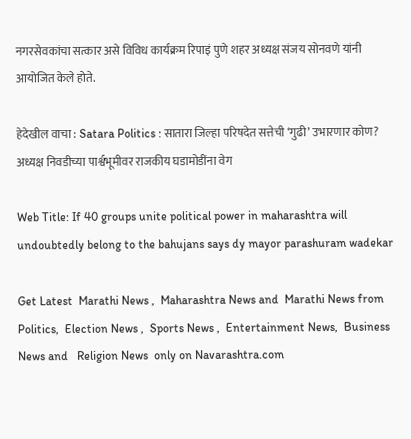नगरसेवकांचा सत्कार असे विविध कार्यक्रम रिपाइं पुणे शहर अध्यक्ष संजय सोनवणे यांनी आयोजित केले होते.

हेदेखील वाचा : Satara Politics : सातारा जिल्हा परिषदेत सत्तेची ‘गुढी’ उभारणार कोण? अध्यक्ष निवडीच्या पार्श्वभूमीवर राजकीय घडामोडींना वेग

Web Title: If 40 groups unite political power in maharashtra will undoubtedly belong to the bahujans says dy mayor parashuram wadekar

Get Latest  Marathi News ,  Maharashtra News and  Marathi News from Politics,  Election News ,  Sports News ,  Entertainment News,  Business News and   Religion News  only on Navarashtra.com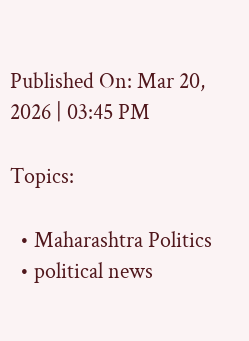Published On: Mar 20, 2026 | 03:45 PM

Topics:

  • Maharashtra Politics
  • political news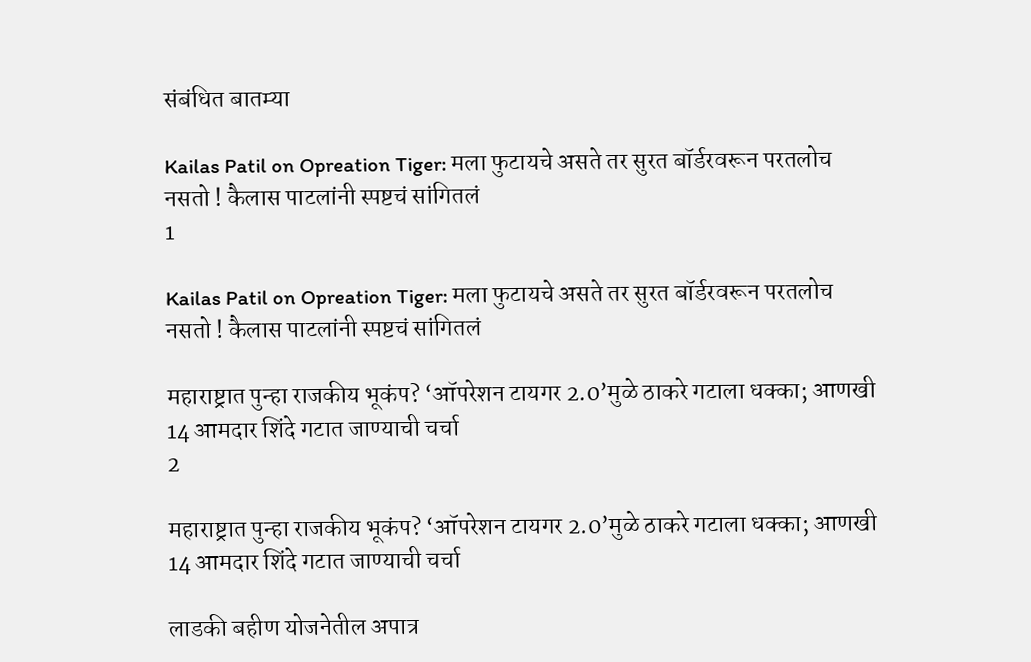संबंधित बातम्या

Kailas Patil on Opreation Tiger: मला फुटायचे असते तर सुरत बॉर्डरवरून परतलोच नसतो ! कैलास पाटलांनी स्पष्टचं सांगितलं
1

Kailas Patil on Opreation Tiger: मला फुटायचे असते तर सुरत बॉर्डरवरून परतलोच नसतो ! कैलास पाटलांनी स्पष्टचं सांगितलं

महाराष्ट्रात पुन्हा राजकीय भूकंप? ‘ऑपरेशन टायगर 2.0’मुळे ठाकरे गटाला धक्का; आणखी 14 आमदार शिंदे गटात जाण्याची चर्चा
2

महाराष्ट्रात पुन्हा राजकीय भूकंप? ‘ऑपरेशन टायगर 2.0’मुळे ठाकरे गटाला धक्का; आणखी 14 आमदार शिंदे गटात जाण्याची चर्चा

लाडकी बहीण योजनेतील अपात्र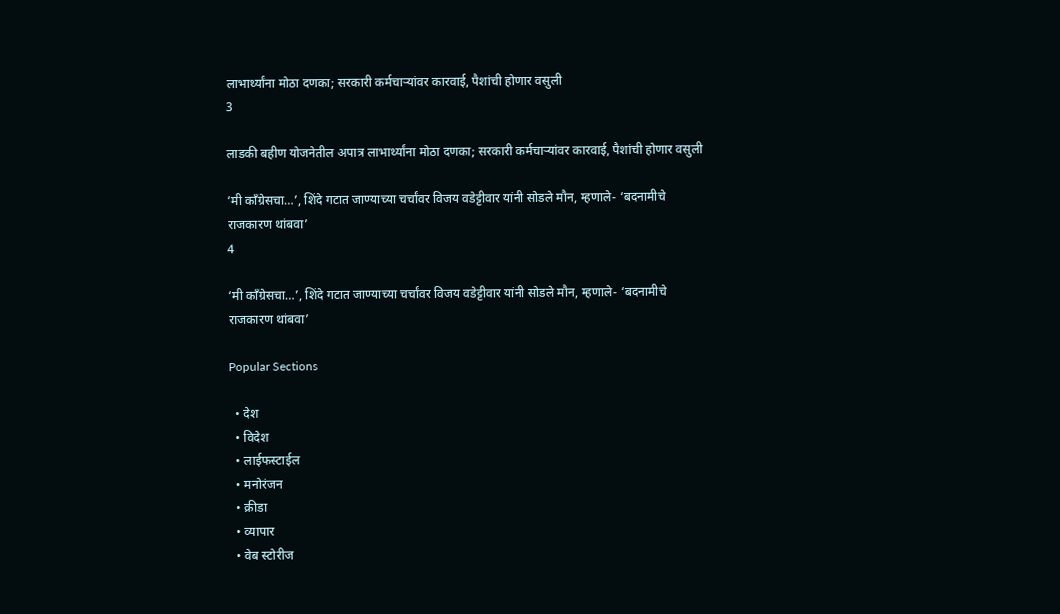लाभार्थ्यांना मोठा दणका; सरकारी कर्मचाऱ्यांवर कारवाई, पैशांची होणार वसुली
3

लाडकी बहीण योजनेतील अपात्र लाभार्थ्यांना मोठा दणका; सरकारी कर्मचाऱ्यांवर कारवाई, पैशांची होणार वसुली

‘मी काँग्रेसचा…’, शिंदे गटात जाण्याच्या चर्चांवर विजय वडेट्टीवार यांनी सोडले मौन, म्हणाले- ‘बदनामीचे राजकारण थांबवा’
4

‘मी काँग्रेसचा…’, शिंदे गटात जाण्याच्या चर्चांवर विजय वडेट्टीवार यांनी सोडले मौन, म्हणाले- ‘बदनामीचे राजकारण थांबवा’

Popular Sections

  • देश
  • विदेश
  • लाईफस्टाईल
  • मनोरंजन
  • क्रीडा
  • व्यापार
  • वेब स्टोरीज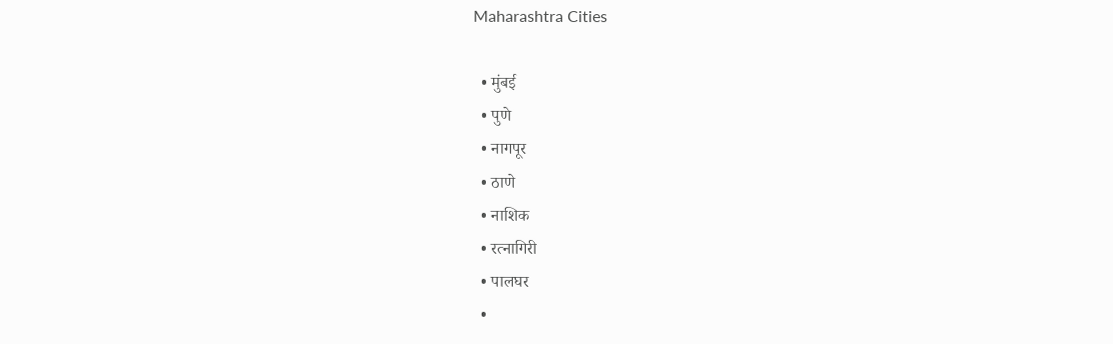Maharashtra Cities

  • मुंबई
  • पुणे
  • नागपूर
  • ठाणे
  • नाशिक
  • रत्नागिरी
  • पालघर
  •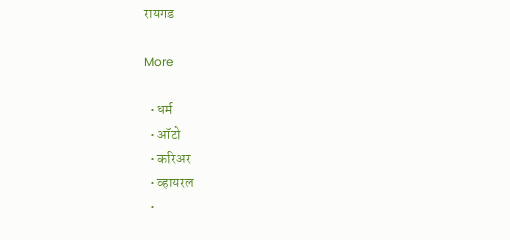रायगड

More

  • धर्म
  • ऑटो
  • करिअर
  • व्हायरल
  •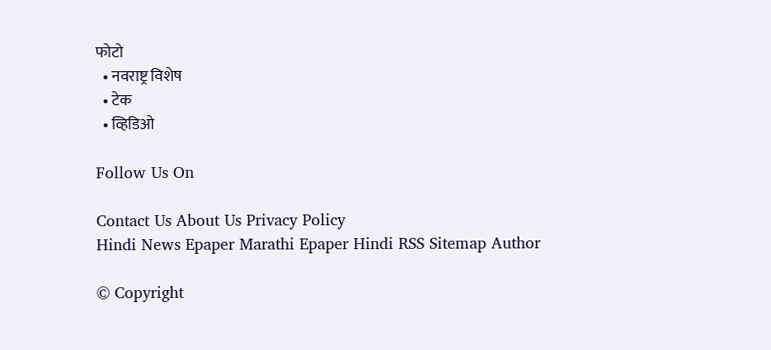फोटो
  • नवराष्ट्र विशेष
  • टेक
  • व्हिडिओ

Follow Us On

Contact Us About Us Privacy Policy
Hindi News Epaper Marathi Epaper Hindi RSS Sitemap Author

© Copyright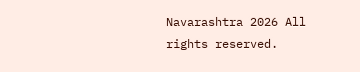Navarashtra 2026 All rights reserved.